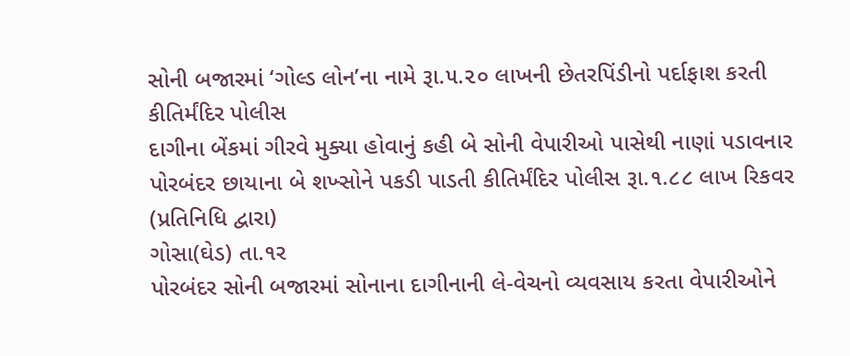સોની બજારમાં ‘ગોલ્ડ લોન’ના નામે રૂા.૫.૨૦ લાખની છેતરપિંડીનો પર્દાફાશ કરતી કીતિર્મંદિર પોલીસ
દાગીના બેંકમાં ગીરવે મુક્યા હોવાનું કહી બે સોની વેપારીઓ પાસેથી નાણાં પડાવનાર પોરબંદર છાયાના બે શખ્સોને પકડી પાડતી કીતિર્મંદિર પોલીસ રૂા.૧.૮૮ લાખ રિકવર
(પ્રતિનિધિ દ્વારા)
ગોસા(ઘેડ) તા.૧ર
પોરબંદર સોની બજારમાં સોનાના દાગીનાની લે-વેચનો વ્યવસાય કરતા વેપારીઓને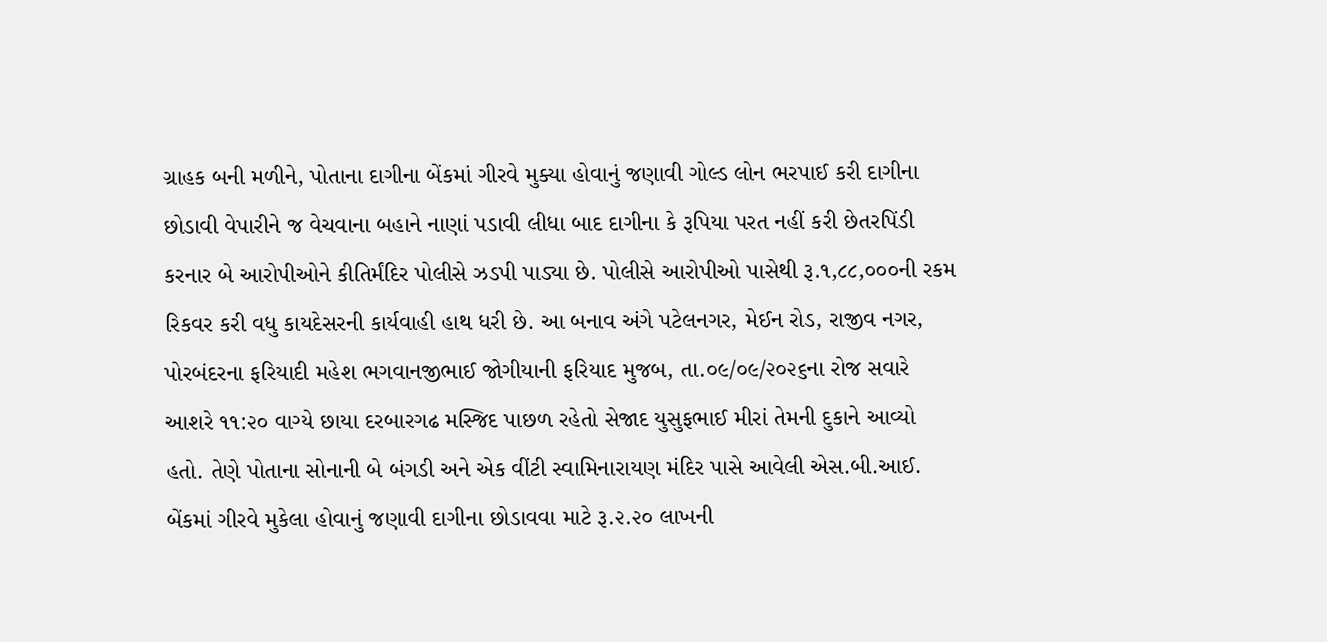ગ્રાહક બની મળીને, પોતાના દાગીના બેંકમાં ગીરવે મુક્યા હોવાનું જણાવી ગોલ્ડ લોન ભરપાઈ કરી દાગીના છોડાવી વેપારીને જ વેચવાના બહાને નાણાં પડાવી લીધા બાદ દાગીના કે રૂપિયા પરત નહીં કરી છેતરપિંડી કરનાર બે આરોપીઓને કીતિર્મંદિર પોલીસે ઝડપી પાડ્યા છે. પોલીસે આરોપીઓ પાસેથી રૂ.૧,૮૮,૦૦૦ની રકમ રિકવર કરી વધુ કાયદેસરની કાર્યવાહી હાથ ધરી છે. આ બનાવ અંગે પટેલનગર, મેઈન રોડ, રાજીવ નગર, પોરબંદરના ફરિયાદી મહેશ ભગવાનજીભાઈ જોગીયાની ફરિયાદ મુજબ, તા.૦૯/૦૯/૨૦૨૬ના રોજ સવારે આશરે ૧૧:૨૦ વાગ્યે છાયા દરબારગઢ મસ્જિદ પાછળ રહેતો સેજાદ યુસુફભાઈ મીરાં તેમની દુકાને આવ્યો હતો. તેણે પોતાના સોનાની બે બંગડી અને એક વીંટી સ્વામિનારાયણ મંદિર પાસે આવેલી એસ.બી.આઈ. બેંકમાં ગીરવે મુકેલા હોવાનું જણાવી દાગીના છોડાવવા માટે રૂ.૨.૨૦ લાખની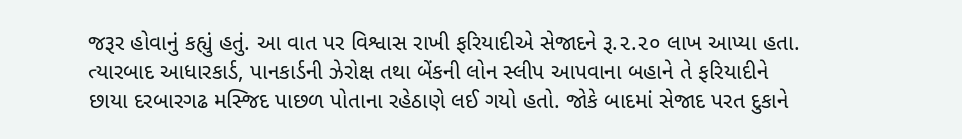જરૂર હોવાનું કહ્યું હતું. આ વાત પર વિશ્વાસ રાખી ફરિયાદીએ સેજાદને રૂ.૨.૨૦ લાખ આપ્યા હતા. ત્યારબાદ આધારકાર્ડ, પાનકાર્ડની ઝેરોક્ષ તથા બેંકની લોન સ્લીપ આપવાના બહાને તે ફરિયાદીને છાયા દરબારગઢ મસ્જિદ પાછળ પોતાના રહેઠાણે લઈ ગયો હતો. જોકે બાદમાં સેજાદ પરત દુકાને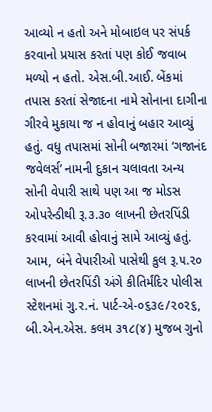આવ્યો ન હતો અને મોબાઇલ પર સંપર્ક કરવાનો પ્રયાસ કરતાં પણ કોઈ જવાબ મળ્યો ન હતો. એસ.બી.આઈ. બેંકમાં તપાસ કરતાં સેજાદના નામે સોનાના દાગીના ગીરવે મુકાયા જ ન હોવાનું બહાર આવ્યું હતું. વધુ તપાસમાં સોની બજારમાં ‘ગજાનંદ જવેલર્સ’ નામની દુકાન ચલાવતા અન્ય સોની વેપારી સાથે પણ આ જ મોડસ ઓપરેન્ડીથી રૂ.૩.૩૦ લાખની છેતરપિંડી કરવામાં આવી હોવાનું સામે આવ્યું હતું. આમ, બંને વેપારીઓ પાસેથી કુલ રૂ.૫.૨૦ લાખની છેતરપિંડી અંગે કીતિર્મંદિર પોલીસ સ્ટેશનમાં ગુ.ર.નં. પાર્ટ-એ-૦૬૩૯/૨૦૨૬, બી.એન.એસ. કલમ ૩૧૮(૪) મુજબ ગુનો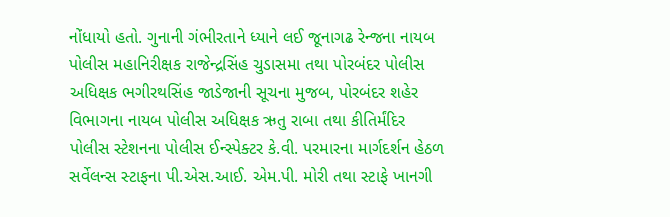નોંધાયો હતો. ગુનાની ગંભીરતાને ધ્યાને લઈ જૂનાગઢ રેન્જના નાયબ પોલીસ મહાનિરીક્ષક રાજેન્દ્રસિંહ ચુડાસમા તથા પોરબંદર પોલીસ અધિક્ષક ભગીરથસિંહ જાડેજાની સૂચના મુજબ, પોરબંદર શહેર વિભાગના નાયબ પોલીસ અધિક્ષક ઋતુ રાબા તથા કીતિર્મંદિર પોલીસ સ્ટેશનના પોલીસ ઈન્સ્પેક્ટર કે.વી. પરમારના માર્ગદર્શન હેઠળ સર્વેલન્સ સ્ટાફના પી.એસ.આઈ. એમ.પી. મોરી તથા સ્ટાફે ખાનગી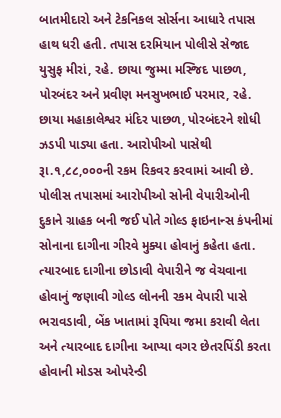બાતમીદારો અને ટેકનિકલ સોર્સના આધારે તપાસ હાથ ધરી હતી. તપાસ દરમિયાન પોલીસે સેજાદ યુસુફ મીરાં, રહે. છાયા જુમ્મા મસ્જિદ પાછળ, પોરબંદર અને પ્રવીણ મનસુખભાઈ પરમાર, રહે. છાયા મહાકાલેશ્વર મંદિર પાછળ, પોરબંદરને શોધી ઝડપી પાડ્યા હતા. આરોપીઓ પાસેથી રૂા.૧,૮૮,૦૦૦ની રકમ રિકવર કરવામાં આવી છે. પોલીસ તપાસમાં આરોપીઓ સોની વેપારીઓની દુકાને ગ્રાહક બની જઈ પોતે ગોલ્ડ ફાઇનાન્સ કંપનીમાં સોનાના દાગીના ગીરવે મુક્યા હોવાનું કહેતા હતા. ત્યારબાદ દાગીના છોડાવી વેપારીને જ વેચવાના હોવાનું જણાવી ગોલ્ડ લોનની રકમ વેપારી પાસે ભરાવડાવી, બેંક ખાતામાં રૂપિયા જમા કરાવી લેતા અને ત્યારબાદ દાગીના આપ્યા વગર છેતરપિંડી કરતા હોવાની મોડસ ઓપરેન્ડી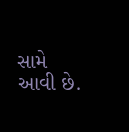સામે આવી છે.